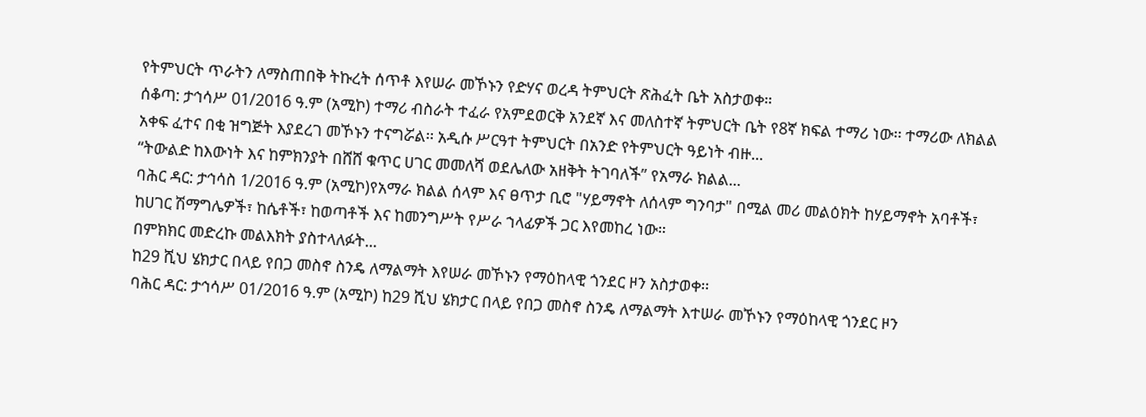የትምህርት ጥራትን ለማስጠበቅ ትኩረት ሰጥቶ እየሠራ መኾኑን የድሃና ወረዳ ትምህርት ጽሕፈት ቤት አስታወቀ።
ሰቆጣ: ታኅሳሥ 01/2016 ዓ.ም (አሚኮ) ተማሪ ብስራት ተፈራ የአምደወርቅ አንደኛ እና መለስተኛ ትምህርት ቤት የ8ኛ ክፍል ተማሪ ነው፡፡ ተማሪው ለክልል አቀፍ ፈተና በቂ ዝግጅት እያደረገ መኾኑን ተናግሯል፡፡ አዲሱ ሥርዓተ ትምህርት በአንድ የትምህርት ዓይነት ብዙ...
“ትውልድ ከእውነት እና ከምክንያት በሸሸ ቁጥር ሀገር መመለሻ ወደሌለው አዘቅት ትገባለች” የአማራ ክልል...
ባሕር ዳር: ታኅሳስ 1/2016 ዓ.ም (አሚኮ)የአማራ ክልል ሰላም እና ፀጥታ ቢሮ "ሃይማኖት ለሰላም ግንባታ" በሚል መሪ መልዕክት ከሃይማኖት አባቶች፣ ከሀገር ሽማግሌዎች፣ ከሴቶች፣ ከወጣቶች እና ከመንግሥት የሥራ ኀላፊዎች ጋር እየመከረ ነው።
በምክክር መድረኩ መልእክት ያስተላለፉት...
ከ29 ሺህ ሄክታር በላይ የበጋ መስኖ ስንዴ ለማልማት እየሠራ መኾኑን የማዕከላዊ ጎንደር ዞን አስታወቀ፡፡
ባሕር ዳር: ታኅሳሥ 01/2016 ዓ.ም (አሚኮ) ከ29 ሺህ ሄክታር በላይ የበጋ መስኖ ስንዴ ለማልማት እተሠራ መኾኑን የማዕከላዊ ጎንደር ዞን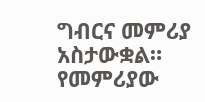ግብርና መምሪያ አስታውቋል። የመምሪያው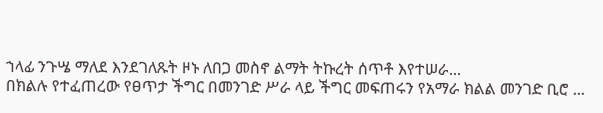ኀላፊ ንጉሤ ማለደ እንደገለጹት ዞኑ ለበጋ መስኖ ልማት ትኩረት ሰጥቶ እየተሠራ...
በክልሉ የተፈጠረው የፀጥታ ችግር በመንገድ ሥራ ላይ ችግር መፍጠሩን የአማራ ክልል መንገድ ቢሮ ...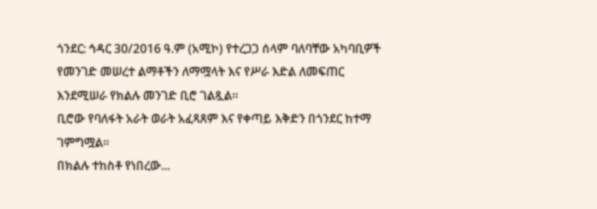ጎንደር: ኅዳር 30/2016 ዓ.ም (አሚኮ) የተረጋጋ ሰላም ባለባቸው አካባቢዎች የመንገድ መሠረተ ልማቶችን ለማሟላት እና የሥራ እድል ለመፍጠር እንደሚሠራ የክልሉ መንገድ ቢሮ ገልጿል።
ቢሮው የባለፋት አራት ወራት አፈጻጸም እና የቀጣይ እቅድን በጎንደር ከተማ ገምግሟል።
በክልሉ ተከስቶ የነበረው...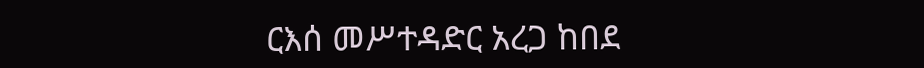ርእሰ መሥተዳድር አረጋ ከበደ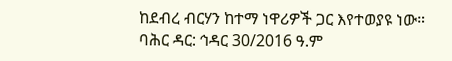ከደብረ ብርሃን ከተማ ነዋሪዎች ጋር እየተወያዩ ነው።
ባሕር ዳር: ኅዳር 30/2016 ዓ.ም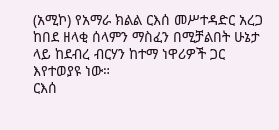(አሚኮ) የአማራ ክልል ርእሰ መሥተዳድር አረጋ ከበደ ዘላቂ ሰላምን ማስፈን በሚቻልበት ሁኔታ ላይ ከደብረ ብርሃን ከተማ ነዋሪዎች ጋር እየተወያዩ ነው።
ርእሰ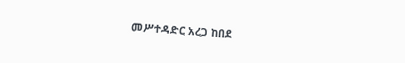መሥተዳድር አረጋ ከበደ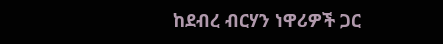ከደብረ ብርሃን ነዋሪዎች ጋር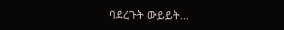ባደረጉት ውይይት...